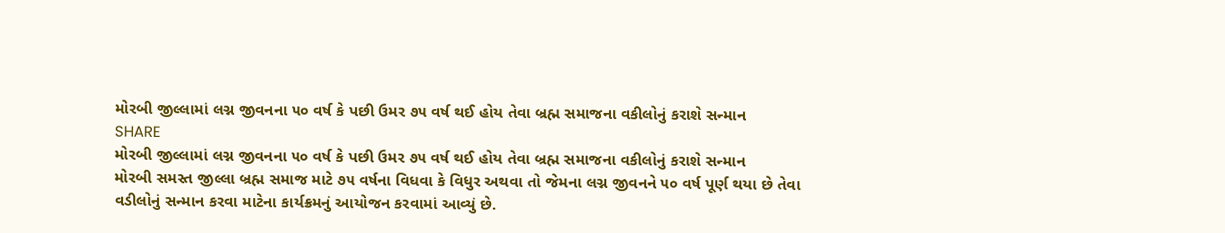મોરબી જીલ્લામાં લગ્ન જીવનના ૫૦ વર્ષ કે પછી ઉમર ૭૫ વર્ષ થઈ હોય તેવા બ્રહ્મ સમાજના વકીલોનું કરાશે સન્માન
SHARE
મોરબી જીલ્લામાં લગ્ન જીવનના ૫૦ વર્ષ કે પછી ઉમર ૭૫ વર્ષ થઈ હોય તેવા બ્રહ્મ સમાજના વકીલોનું કરાશે સન્માન
મોરબી સમસ્ત જીલ્લા બ્રહ્મ સમાજ માટે ૭૫ વર્ષના વિધવા કે વિધુર અથવા તો જેમના લગ્ન જીવનને ૫૦ વર્ષ પૂર્ણ થયા છે તેવા વડીલોનું સન્માન કરવા માટેના કાર્યક્રમનું આયોજન કરવામાં આવ્યું છે.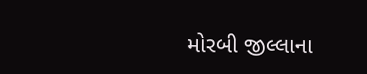મોરબી જીલ્લાના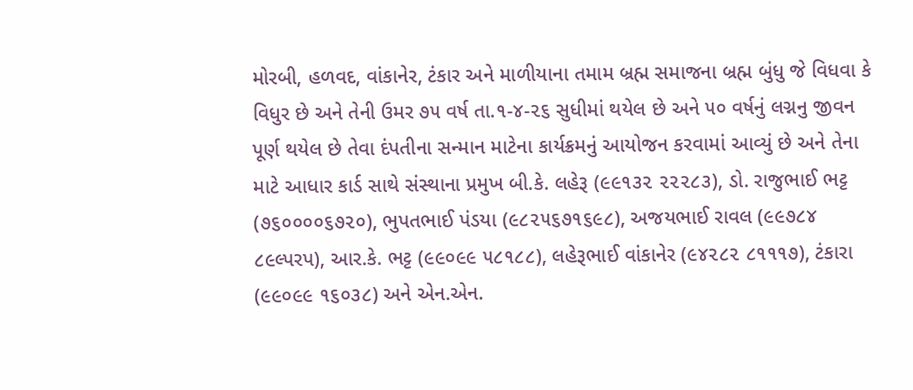મોરબી, હળવદ, વાંકાનેર, ટંકાર અને માળીયાના તમામ બ્રહ્મ સમાજના બ્રહ્મ બુંધુ જે વિધવા કે વિધુર છે અને તેની ઉમર ૭૫ વર્ષ તા.૧-૪-૨૬ સુધીમાં થયેલ છે અને ૫૦ વર્ષનું લગ્નનુ જીવન પૂર્ણ થયેલ છે તેવા દંપતીના સન્માન માટેના કાર્યક્રમનું આયોજન કરવામાં આવ્યું છે અને તેના માટે આધાર કાર્ડ સાથે સંસ્થાના પ્રમુખ બી.કે. લહેરૂ (૯૯૧૩૨ ૨૨૨૮૩), ડો. રાજુભાઈ ભટ્ટ (૭૬૦૦૦૦૬૭૨૦), ભુપતભાઈ પંડયા (૯૮૨૫૬૭૧૬૯૮), અજયભાઈ રાવલ (૯૯૭૮૪ ૮૯લ્પરપ), આર.કે. ભટ્ટ (૯૯૦૯૯ ૫૮૧૮૮), લહેરૂભાઈ વાંકાનેર (૯૪૨૮૨ ૮૧૧૧૭), ટંકારા (૯૯૦૯૯ ૧૬૦૩૮) અને એન.એન.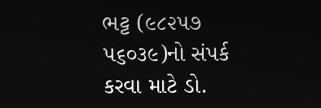ભટ્ટ (૯૮૨૫૭ ૫૬૦૩૯)નો સંપર્ક કરવા માટે ડો.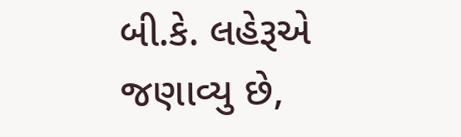બી.કે. લહેરૂએ જણાવ્યુ છે,